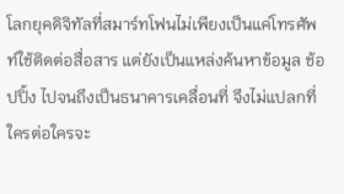โลกยุคดิจิทัลที่สมาร์ทโฟนไม่เพียงเป็นแค่โทรศัพท์ใช้ติดต่อสื่อสาร แต่ยังเป็นแหล่งค้นหาข้อมูล ช้อปปิ้ง ไปจนถึงเป็นธนาคารเคลื่อนที่ จึงไม่แปลกที่ใครต่อใครจะ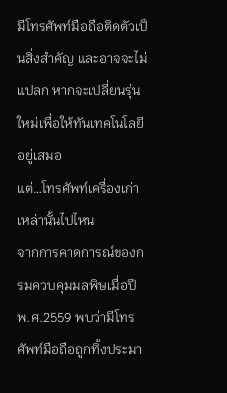มีโทรศัพท์มือถือติดตัวเป็นสิ่งสำคัญ และอาจจะไม่แปลก หากจะเปลี่ยนรุ่นใหม่เพื่อให้ทันเทคโนโลยีอยู่เสมอ
แต่…โทรศัพท์เครื่องเก่าเหล่านั้นไปไหน
จากการคาดการณ์ของกรมควบคุมมลพิษเมื่อปี พ.ศ.2559 พบว่ามีโทรศัพท์มือถือถูกทิ้งประมา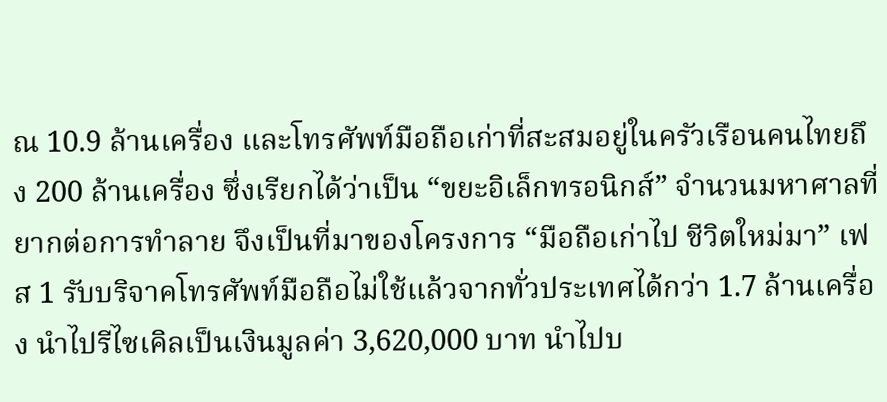ณ 10.9 ล้านเครื่อง และโทรศัพท์มือถือเก่าที่สะสมอยู่ในครัวเรือนคนไทยถึง 200 ล้านเครื่อง ซึ่งเรียกได้ว่าเป็น “ขยะอิเล็กทรอนิกส์” จำนวนมหาศาลที่ยากต่อการทำลาย จึงเป็นที่มาของโครงการ “มือถือเก่าไป ชีวิตใหม่มา” เฟส 1 รับบริจาคโทรศัพท์มือถือไม่ใช้แล้วจากทั่วประเทศได้กว่า 1.7 ล้านเครื่อง นำไปรีไซเคิลเป็นเงินมูลค่า 3,620,000 บาท นำไปบ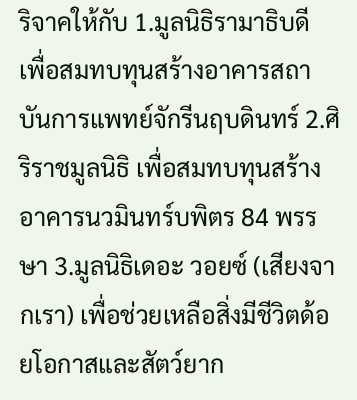ริจาคให้กับ 1.มูลนิธิรามาธิบดี
เพื่อสมทบทุนสร้างอาคารสถาบันการแพทย์จักรีนฤบดินทร์ 2.ศิริราชมูลนิธิ เพื่อสมทบทุนสร้างอาคารนวมินทร์บพิตร 84 พรรษา 3.มูลนิธิเดอะ วอยซ์ (เสียงจากเรา) เพื่อช่วยเหลือสิ่งมีชีวิตด้อยโอกาสและสัตว์ยาก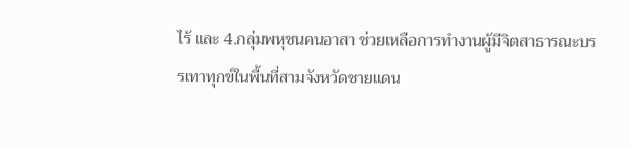ไร้ และ 4.กลุ่มพหุชนคนอาสา ช่วยเหลือการทำงานผู้มีจิตสาธารณะบรรเทาทุกข์ในพื้นที่สามจังหวัดชายแดน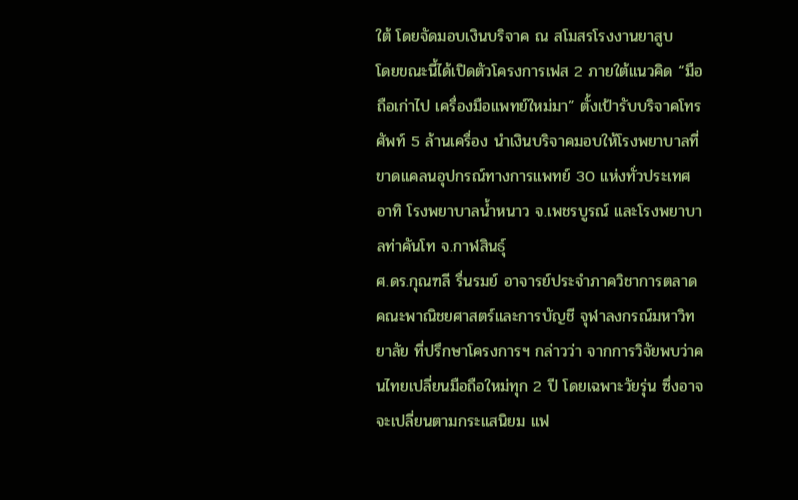ใต้ โดยจัดมอบเงินบริจาค ณ สโมสรโรงงานยาสูบ
โดยขณะนี้ได้เปิดตัวโครงการเฟส 2 ภายใต้แนวคิด “มือถือเก่าไป เครื่องมือแพทย์ใหม่มา” ตั้งเป้ารับบริจาคโทรศัพท์ 5 ล้านเครื่อง นำเงินบริจาคมอบให้โรงพยาบาลที่ขาดแคลนอุปกรณ์ทางการแพทย์ 30 แห่งทั่วประเทศ อาทิ โรงพยาบาลน้ำหนาว จ.เพชรบูรณ์ และโรงพยาบาลท่าคันโท จ.กาฬสินธุ์
ศ.ดร.กุณฑลี รื่นรมย์ อาจารย์ประจำภาควิชาการตลาด คณะพาณิชยศาสตร์และการบัญชี จุฬาลงกรณ์มหาวิทยาลัย ที่ปรึกษาโครงการฯ กล่าวว่า จากการวิจัยพบว่าคนไทยเปลี่ยนมือถือใหม่ทุก 2 ปี โดยเฉพาะวัยรุ่น ซึ่งอาจจะเปลี่ยนตามกระแสนิยม แฟ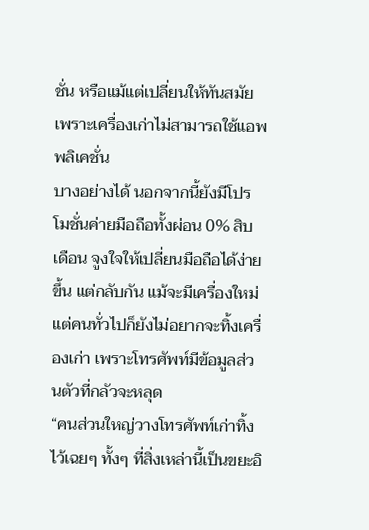ชั่น หรือแม้แต่เปลี่ยนให้ทันสมัย เพราะเครื่องเก่าไม่สามารถใช้แอพพลิเคชั่น
บางอย่างได้ นอกจากนี้ยังมีโปรโมชั่นค่ายมือถือทั้งผ่อน 0% สิบเดือน จูงใจให้เปลี่ยนมือถือได้ง่ายขึ้น แต่กลับกัน แม้จะมีเครื่องใหม่ แต่คนทั่วไปก็ยังไม่อยากจะทิ้งเครื่องเก่า เพราะโทรศัพท์มีข้อมูลส่วนตัวที่กลัวจะหลุด
“คนส่วนใหญ่วางโทรศัพท์เก่าทิ้งไว้เฉยๆ ทั้งๆ ที่สิ่งเหล่านี้เป็นขยะอิ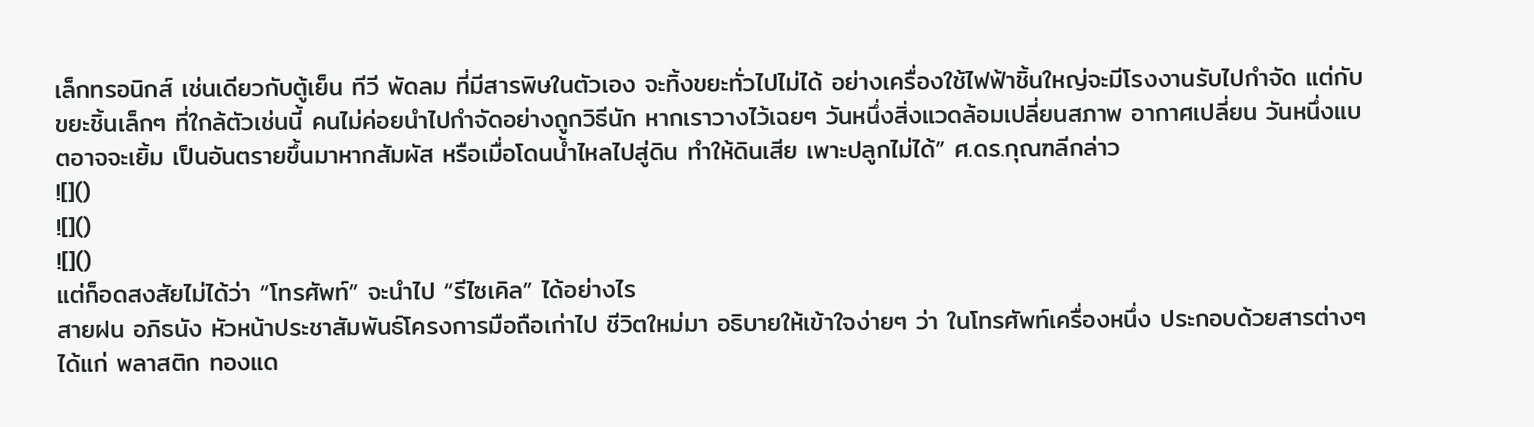เล็กทรอนิกส์ เช่นเดียวกับตู้เย็น ทีวี พัดลม ที่มีสารพิษในตัวเอง จะทิ้งขยะทั่วไปไม่ได้ อย่างเครื่องใช้ไฟฟ้าชิ้นใหญ่จะมีโรงงานรับไปกำจัด แต่กับขยะชิ้นเล็กๆ ที่ใกล้ตัวเช่นนี้ คนไม่ค่อยนำไปกำจัดอย่างถูกวิธีนัก หากเราวางไว้เฉยๆ วันหนึ่งสิ่งแวดล้อมเปลี่ยนสภาพ อากาศเปลี่ยน วันหนึ่งแบตอาจจะเยิ้ม เป็นอันตรายขึ้นมาหากสัมผัส หรือเมื่อโดนน้ำไหลไปสู่ดิน ทำให้ดินเสีย เพาะปลูกไม่ได้” ศ.ดร.กุณฑลีกล่าว
![]()
![]()
![]()
แต่ก็อดสงสัยไม่ได้ว่า “โทรศัพท์” จะนำไป “รีไซเคิล” ได้อย่างไร
สายฝน อภิธนัง หัวหน้าประชาสัมพันธ์โครงการมือถือเก่าไป ชีวิตใหม่มา อธิบายให้เข้าใจง่ายๆ ว่า ในโทรศัพท์เครื่องหนึ่ง ประกอบด้วยสารต่างๆ ได้แก่ พลาสติก ทองแด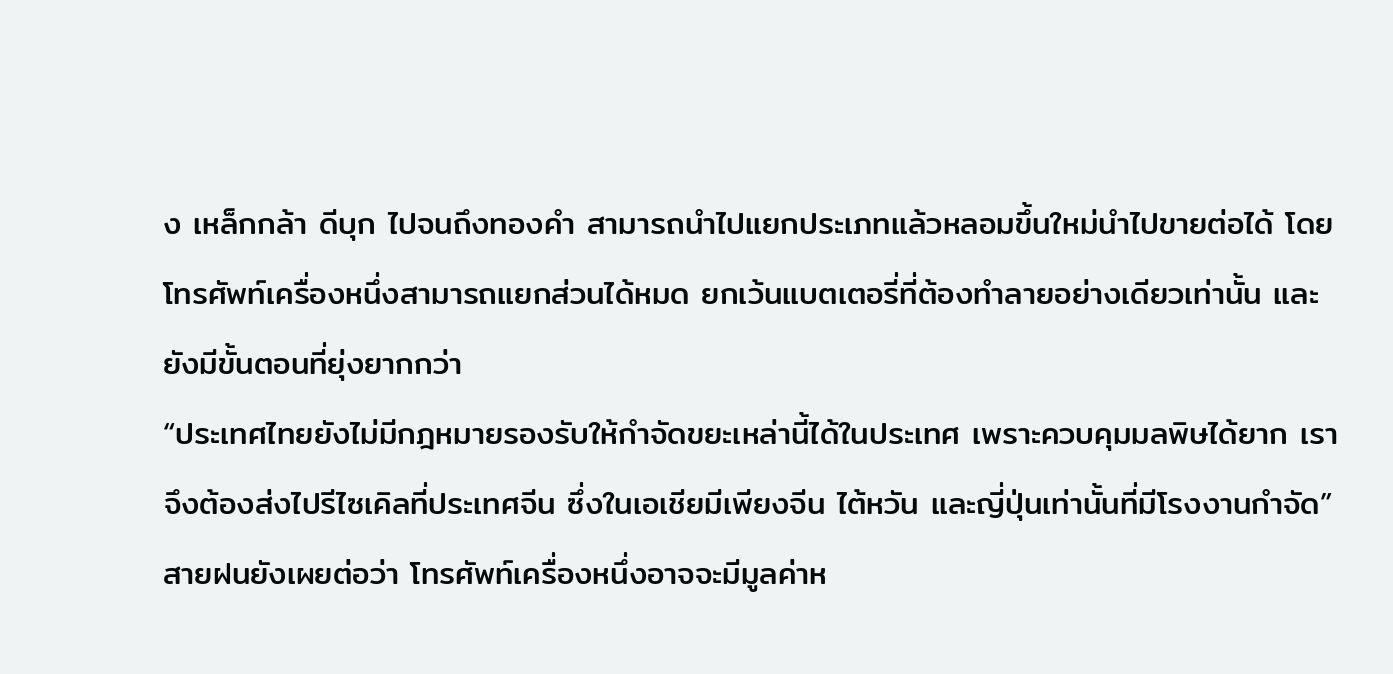ง เหล็กกล้า ดีบุก ไปจนถึงทองคำ สามารถนำไปแยกประเภทแล้วหลอมขึ้นใหม่นำไปขายต่อได้ โดยโทรศัพท์เครื่องหนึ่งสามารถแยกส่วนได้หมด ยกเว้นแบตเตอรี่ที่ต้องทำลายอย่างเดียวเท่านั้น และยังมีขั้นตอนที่ยุ่งยากกว่า
“ประเทศไทยยังไม่มีกฎหมายรองรับให้กำจัดขยะเหล่านี้ได้ในประเทศ เพราะควบคุมมลพิษได้ยาก เราจึงต้องส่งไปรีไซเคิลที่ประเทศจีน ซึ่งในเอเชียมีเพียงจีน ไต้หวัน และญี่ปุ่นเท่านั้นที่มีโรงงานกำจัด”
สายฝนยังเผยต่อว่า โทรศัพท์เครื่องหนึ่งอาจจะมีมูลค่าห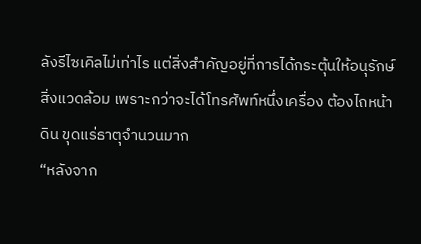ลังรีไซเคิลไม่เท่าไร แต่สิ่งสำคัญอยู่ที่การได้กระตุ้นให้อนุรักษ์สิ่งแวดล้อม เพราะกว่าจะได้โทรศัพท์หนึ่งเครื่อง ต้องไถหน้าดิน ขุดแร่ธาตุจำนวนมาก
“หลังจาก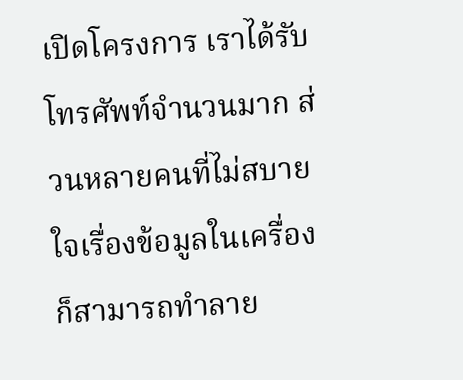เปิดโครงการ เราได้รับโทรศัพท์จำนวนมาก ส่วนหลายคนที่ไม่สบายใจเรื่องข้อมูลในเครื่องก็สามารถทำลาย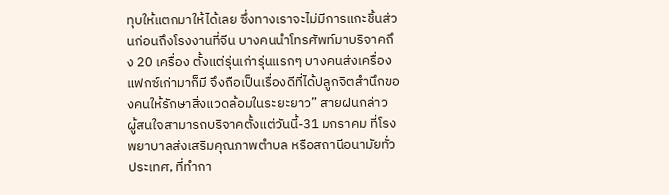ทุบให้แตกมาให้ได้เลย ซึ่งทางเราจะไม่มีการแกะชิ้นส่วนก่อนถึงโรงงานที่จีน บางคนนำโทรศัพท์มาบริจาคถึง 20 เครื่อง ตั้งแต่รุ่นเก่ารุ่นแรกๆ บางคนส่งเครื่องแฟกซ์เก่ามาก็มี จึงถือเป็นเรื่องดีที่ได้ปลูกจิตสำนึกของคนให้รักษาสิ่งแวดล้อมในระยะยาว” สายฝนกล่าว
ผู้สนใจสามารถบริจาคตั้งแต่วันนี้-31 มกราคม ที่โรงพยาบาลส่งเสริมคุณภาพตำบล หรือสถานีอนามัยทั่วประเทศ, ที่ทำกา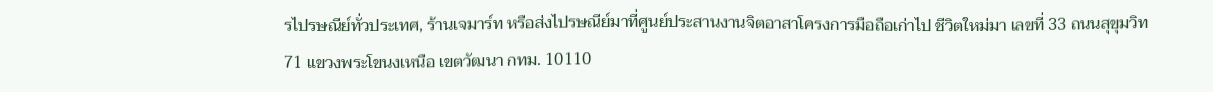รไปรษณีย์ทั่วประเทศ, ร้านเจมาร์ท หรือส่งไปรษณีย์มาที่ศูนย์ประสานงานจิตอาสาโครงการมือถือเก่าไป ชีวิตใหม่มา เลขที่ 33 ถนนสุขุมวิท 71 แขวงพระโขนงเหนือ เขตวัฒนา กทม. 10110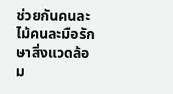ช่วยกันคนละไม้คนละมือรักษาสิ่งแวดล้อม